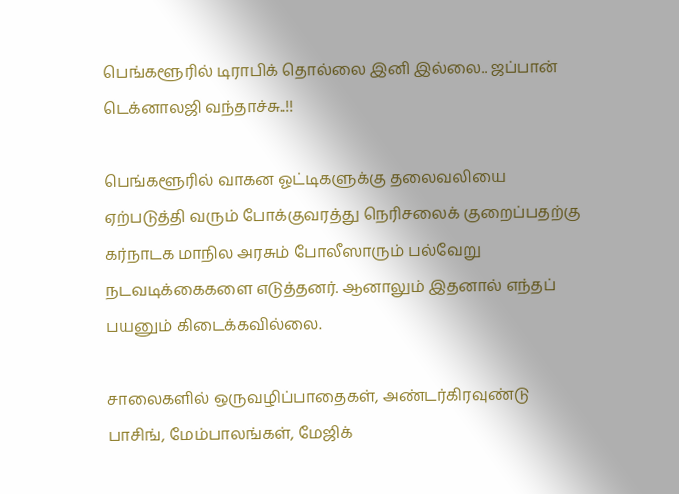பெங்களூரில் டிராபிக் தொல்லை இனி இல்லை.. ஜப்பான் டெக்னாலஜி வந்தாச்சு..!!

பெங்களூரில் வாகன ஓட்டிகளுக்கு தலைவலியை ஏற்படுத்தி வரும் போக்குவரத்து நெரிசலைக் குறைப்பதற்கு கர்நாடக மாநில அரசும் போலீஸாரும் பல்வேறு நடவடிக்கைகளை எடுத்தனர். ஆனாலும் இதனால் எந்தப் பயனும் கிடைக்கவில்லை.

சாலைகளில் ஒருவழிப்பாதைகள், அண்டர்கிரவுண்டு பாசிங், மேம்பாலங்கள், மேஜிக்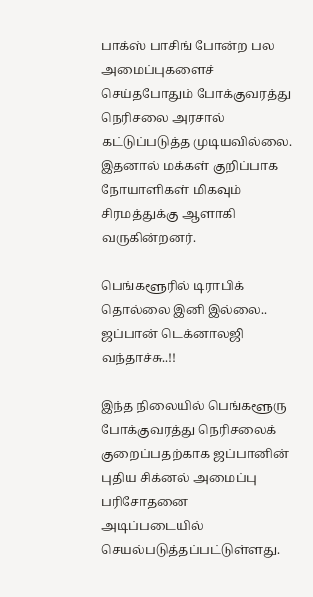பாக்ஸ் பாசிங் போன்ற பல அமைப்புகளைச் செய்தபோதும் போக்குவரத்து நெரிசலை அரசால் கட்டுப்படுத்த முடியவில்லை. இதனால் மக்கள் குறிப்பாக நோயாளிகள் மிகவும் சிரமத்துக்கு ஆளாகி வருகின்றனர்.

பெங்களூரில் டிராபிக் தொல்லை இனி இல்லை.. ஜப்பான் டெக்னாலஜி வந்தாச்சு..!!

இந்த நிலையில் பெங்களூரு போக்குவரத்து நெரிசலைக் குறைப்பதற்காக ஜப்பானின் புதிய சிக்னல் அமைப்பு பரிசோதனை அடிப்படையில் செயல்படுத்தப்பட்டுள்ளது.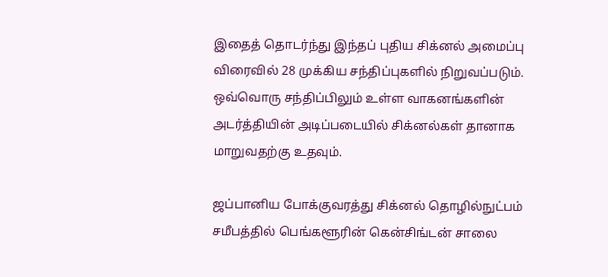இதைத் தொடர்ந்து இந்தப் புதிய சிக்னல் அமைப்பு விரைவில் 28 முக்கிய சந்திப்புகளில் நிறுவப்படும். ஒவ்வொரு சந்திப்பிலும் உள்ள வாகனங்களின் அடர்த்தியின் அடிப்படையில் சிக்னல்கள் தானாக மாறுவதற்கு உதவும்.

ஜப்பானிய போக்குவரத்து சிக்னல் தொழில்நுட்பம் சமீபத்தில் பெங்களூரின் கென்சிங்டன் சாலை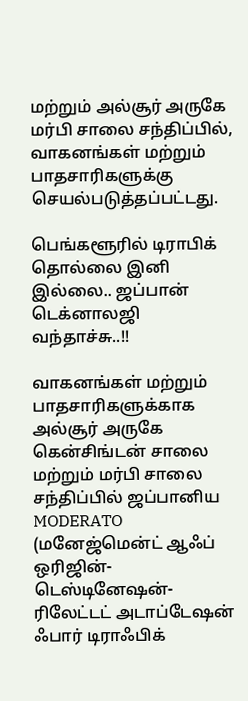மற்றும் அல்சூர் அருகே மர்பி சாலை சந்திப்பில், வாகனங்கள் மற்றும் பாதசாரிகளுக்கு செயல்படுத்தப்பட்டது.

பெங்களூரில் டிராபிக் தொல்லை இனி இல்லை.. ஜப்பான் டெக்னாலஜி வந்தாச்சு..!!

வாகனங்கள் மற்றும் பாதசாரிகளுக்காக அல்சூர் அருகே கென்சிங்டன் சாலை மற்றும் மர்பி சாலை சந்திப்பில் ஜப்பானிய MODERATO (மனேஜ்மென்ட் ஆஃப் ஒரிஜின்-டெஸ்டினேஷன்-ரிலேட்டட் அடாப்டேஷன் ஃபார் டிராஃபிக்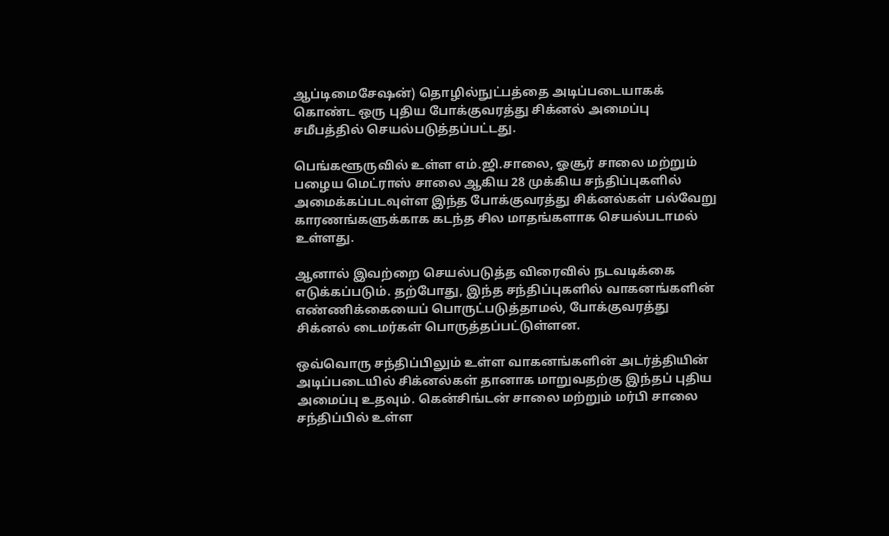ஆப்டிமைசேஷன்) தொழில்நுட்பத்தை அடிப்படையாகக் கொண்ட ஒரு புதிய போக்குவரத்து சிக்னல் அமைப்பு சமீபத்தில் செயல்படுத்தப்பட்டது.

பெங்களூருவில் உள்ள எம்.ஜி.சாலை, ஓசூர் சாலை மற்றும் பழைய மெட்ராஸ் சாலை ஆகிய 28 முக்கிய சந்திப்புகளில் அமைக்கப்படவுள்ள இந்த போக்குவரத்து சிக்னல்கள் பல்வேறு காரணங்களுக்காக கடந்த சில மாதங்களாக செயல்படாமல் உள்ளது.

ஆனால் இவற்றை செயல்படுத்த விரைவில் நடவடிக்கை எடுக்கப்படும். தற்போது, இந்த சந்திப்புகளில் வாகனங்களின் எண்ணிக்கையைப் பொருட்படுத்தாமல், போக்குவரத்து சிக்னல் டைமர்கள் பொருத்தப்பட்டுள்ளன.

ஒவ்வொரு சந்திப்பிலும் உள்ள வாகனங்களின் அடர்த்தியின் அடிப்படையில் சிக்னல்கள் தானாக மாறுவதற்கு இந்தப் புதிய அமைப்பு உதவும். கென்சிங்டன் சாலை மற்றும் மர்பி சாலை சந்திப்பில் உள்ள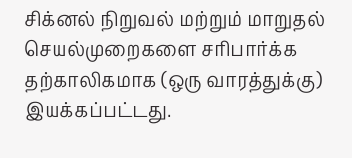சிக்னல் நிறுவல் மற்றும் மாறுதல் செயல்முறைகளை சரிபார்க்க தற்காலிகமாக (ஒரு வாரத்துக்கு) இயக்கப்பட்டது.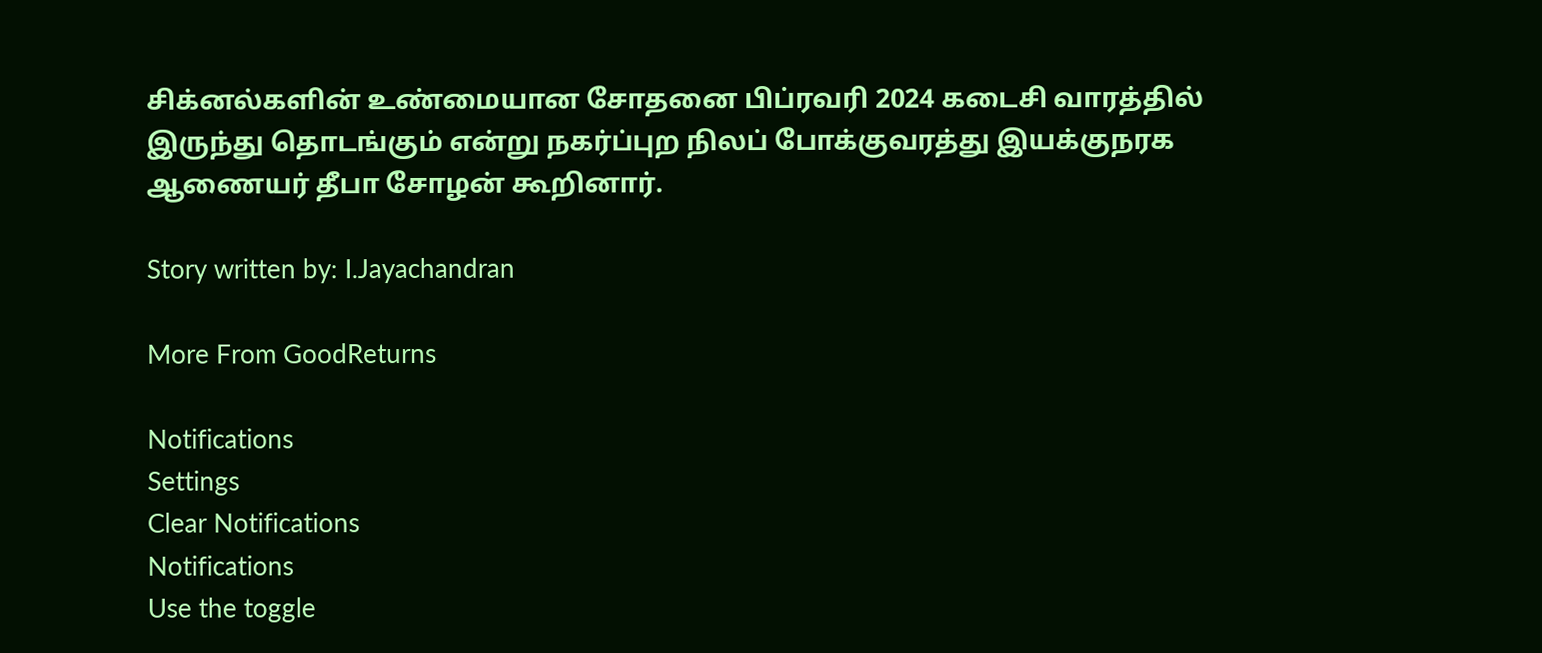சிக்னல்களின் உண்மையான சோதனை பிப்ரவரி 2024 கடைசி வாரத்தில் இருந்து தொடங்கும் என்று நகர்ப்புற நிலப் போக்குவரத்து இயக்குநரக ஆணையர் தீபா சோழன் கூறினார்.

Story written by: I.Jayachandran

More From GoodReturns

Notifications
Settings
Clear Notifications
Notifications
Use the toggle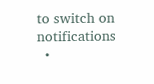to switch on notifications
  •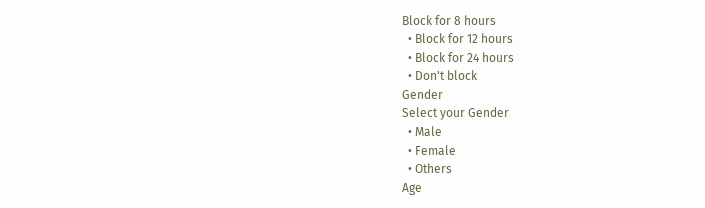Block for 8 hours
  • Block for 12 hours
  • Block for 24 hours
  • Don't block
Gender
Select your Gender
  • Male
  • Female
  • Others
Age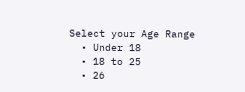Select your Age Range
  • Under 18
  • 18 to 25
  • 26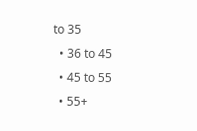to 35
  • 36 to 45
  • 45 to 55
  • 55+